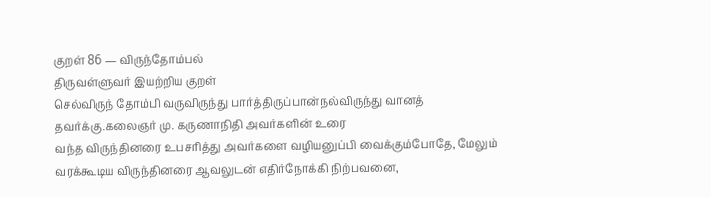குறள் 86 — விருந்தோம்பல்
திருவள்ளுவர் இயற்றிய குறள்
செல்விருந் தோம்பி வருவிருந்து பார்த்திருப்பான்நல்விருந்து வானத் தவர்க்கு.கலைஞர் மு. கருணாநிதி அவர்களின் உரை
வந்த விருந்தினரை உபசரித்து அவர்களை வழியனுப்பி வைக்கும்போதே, மேலும் வரக்கூடிய விருந்தினரை ஆவலுடன் எதிர்நோக்கி நிற்பவனை,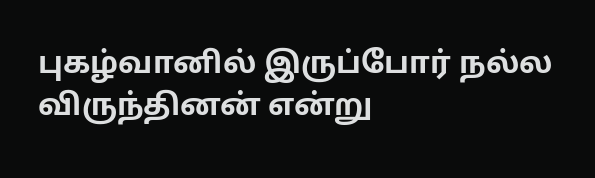புகழ்வானில் இருப்போர் நல்ல விருந்தினன் என்று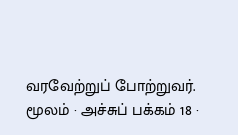வரவேற்றுப் போற்றுவர்.
மூலம் · அச்சுப் பக்கம் 18 ·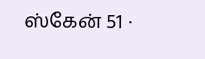ஸ்கேன் 51 ·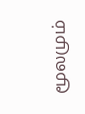மூலமும்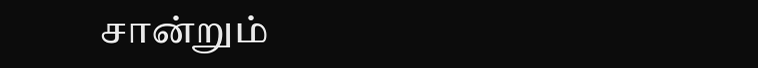சான்றும்